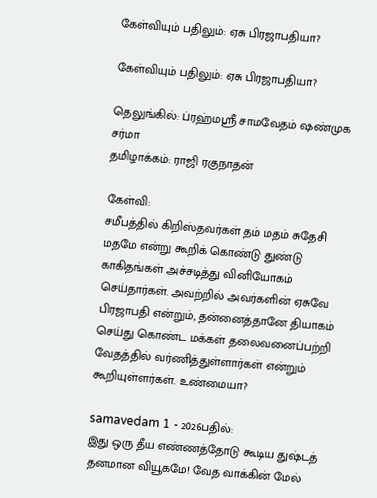கேள்வியும் பதிலும்: ஏசு பிரஜாபதியா?

கேள்வியும் பதிலும்: ஏசு பிரஜாபதியா?

தெலுங்கில்: ப்ரஹ்மஸ்ரீ சாமவேதம் ஷண்முக சர்மா
தமிழாக்கம்: ராஜி ரகுநாதன்

கேள்வி:
சமீபத்தில் கிறிஸ்தவர்கள் தம் மதம் சுதேசி மதமே என்று கூறிக் கொண்டு துண்டு காகிதங்கள் அச்சடித்து வினியோகம் செய்தார்கள். அவற்றில் அவர்களின் ஏசுவே பிரஜாபதி என்றும், தன்னைத்தானே தியாகம் செய்து கொண்ட மக்கள் தலைவனைப்பற்றி வேதத்தில் வர்ணித்துள்ளார்கள் என்றும் கூறியுள்ளர்கள். உண்மையா?

samavedam 1 - 2026பதில்:
இது ஒரு தீய எண்ணத்தோடு கூடிய துஷ்டத் தனமான வியூகமே! வேத வாக்கின் மேல்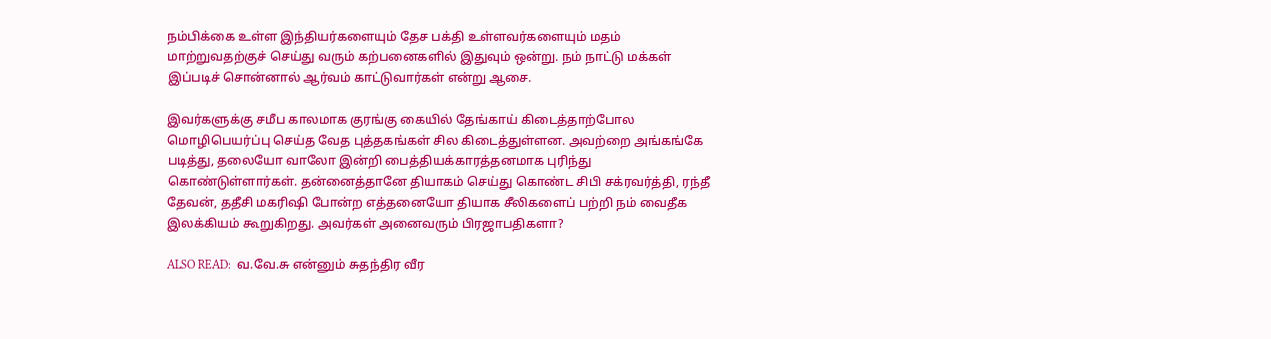நம்பிக்கை உள்ள இந்தியர்களையும் தேச பக்தி உள்ளவர்களையும் மதம் மாற்றுவதற்குச் செய்து வரும் கற்பனைகளில் இதுவும் ஒன்று. நம் நாட்டு மக்கள் இப்படிச் சொன்னால் ஆர்வம் காட்டுவார்கள் என்று ஆசை.

இவர்களுக்கு சமீப காலமாக குரங்கு கையில் தேங்காய் கிடைத்தாற்போல மொழிபெயர்ப்பு செய்த வேத புத்தகங்கள் சில கிடைத்துள்ளன. அவற்றை அங்கங்கே படித்து, தலையோ வாலோ இன்றி பைத்தியக்காரத்தனமாக புரிந்து கொண்டுள்ளார்கள். தன்னைத்தானே தியாகம் செய்து கொண்ட சிபி சக்ரவர்த்தி, ரந்தீ தேவன், ததீசி மகரிஷி போன்ற எத்தனையோ தியாக சீலிகளைப் பற்றி நம் வைதீக இலக்கியம் கூறுகிறது. அவர்கள் அனைவரும் பிரஜாபதிகளா?

ALSO READ:  வ.வே.சு என்னும் சுதந்திர வீர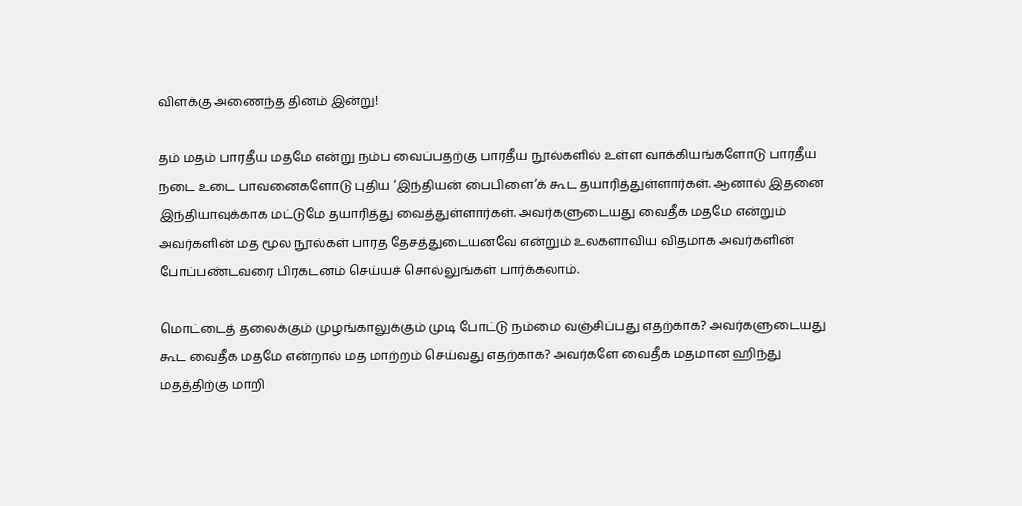விளக்கு அணைந்த தினம் இன்று!

தம் மதம் பாரதீய மதமே என்று நம்ப வைப்பதற்கு பாரதீய நூல்களில் உள்ள வாக்கியங்களோடு பாரதீய நடை உடை பாவனைகளோடு புதிய ‘இந்தியன் பைபிளை’க் கூட தயாரித்துள்ளார்கள். ஆனால் இதனை இந்தியாவுக்காக மட்டுமே தயாரித்து வைத்துள்ளார்கள். அவர்களுடையது வைதீக மதமே என்றும் அவர்களின் மத மூல நூல்கள் பாரத தேசத்துடையனவே என்றும் உலகளாவிய விதமாக அவர்களின் போப்பண்டவரை பிரகடனம் செய்யச் சொல்லுங்கள் பார்க்கலாம்.

மொட்டைத் தலைக்கும் முழங்காலுக்கும் முடி போட்டு நம்மை வஞ்சிப்பது எதற்காக? அவர்களுடையது கூட வைதீக மதமே என்றால் மத மாற்றம் செய்வது எதற்காக? அவர்களே வைதீக மதமான ஹிந்து மதத்திற்கு மாறி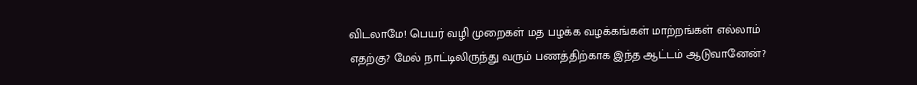விடலாமே! பெயர் வழி முறைகள் மத பழக்க வழக்கங்கள் மாற்றங்கள் எல்லாம் எதற்கு? மேல் நாட்டிலிருந்து வரும் பணத்திற்காக இந்த ஆட்டம் ஆடுவானேன்?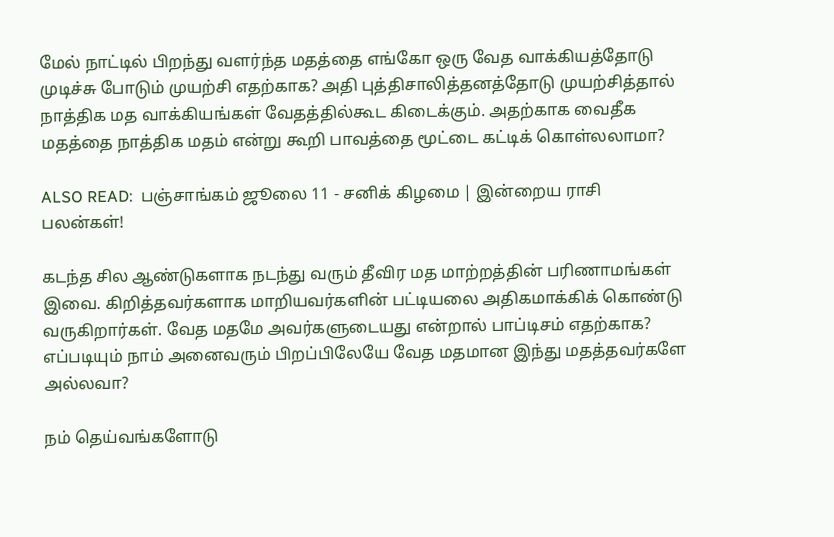மேல் நாட்டில் பிறந்து வளர்ந்த மதத்தை எங்கோ ஒரு வேத வாக்கியத்தோடு முடிச்சு போடும் முயற்சி எதற்காக? அதி புத்திசாலித்தனத்தோடு முயற்சித்தால் நாத்திக மத வாக்கியங்கள் வேதத்தில்கூட கிடைக்கும். அதற்காக வைதீக மதத்தை நாத்திக மதம் என்று கூறி பாவத்தை மூட்டை கட்டிக் கொள்லலாமா?

ALSO READ:  பஞ்சாங்கம் ஜூலை 11 - சனிக் கிழமை | இன்றைய ராசி பலன்கள்!

கடந்த சில ஆண்டுகளாக நடந்து வரும் தீவிர மத மாற்றத்தின் பரிணாமங்கள் இவை. கிறித்தவர்களாக மாறியவர்களின் பட்டியலை அதிகமாக்கிக் கொண்டு வருகிறார்கள். வேத மதமே அவர்களுடையது என்றால் பாப்டிசம் எதற்காக? எப்படியும் நாம் அனைவரும் பிறப்பிலேயே வேத மதமான இந்து மதத்தவர்களே அல்லவா?

நம் தெய்வங்களோடு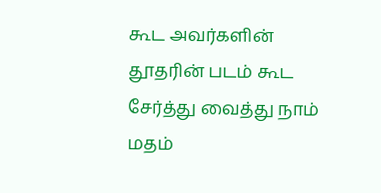கூட அவர்களின் தூதரின் படம் கூட சேர்த்து வைத்து நாம் மதம்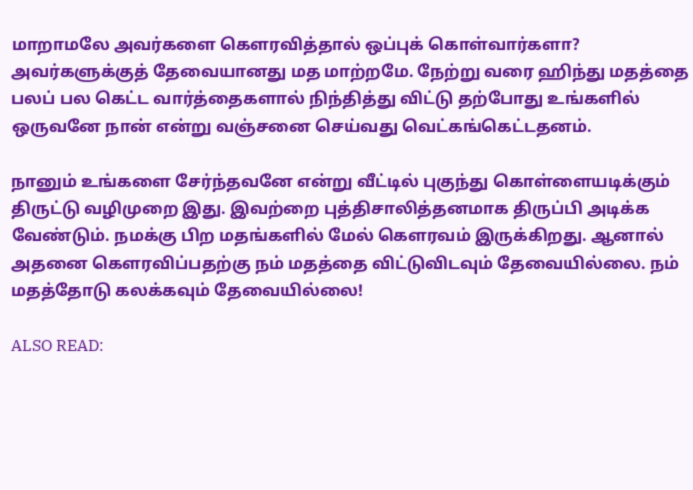மாறாமலே அவர்களை கௌரவித்தால் ஒப்புக் கொள்வார்களா? அவர்களுக்குத் தேவையானது மத மாற்றமே. நேற்று வரை ஹிந்து மதத்தை பலப் பல கெட்ட வார்த்தைகளால் நிந்தித்து விட்டு தற்போது உங்களில் ஒருவனே நான் என்று வஞ்சனை செய்வது வெட்கங்கெட்டதனம்.

நானும் உங்களை சேர்ந்தவனே என்று வீட்டில் புகுந்து கொள்ளையடிக்கும் திருட்டு வழிமுறை இது. இவற்றை புத்திசாலித்தனமாக திருப்பி அடிக்க வேண்டும். நமக்கு பிற மதங்களில் மேல் கௌரவம் இருக்கிறது. ஆனால் அதனை கௌரவிப்பதற்கு நம் மதத்தை விட்டுவிடவும் தேவையில்லை. நம் மதத்தோடு கலக்கவும் தேவையில்லை!

ALSO READ: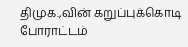திமுக.,வின் கறுப்புக்கொடி போராட்டம்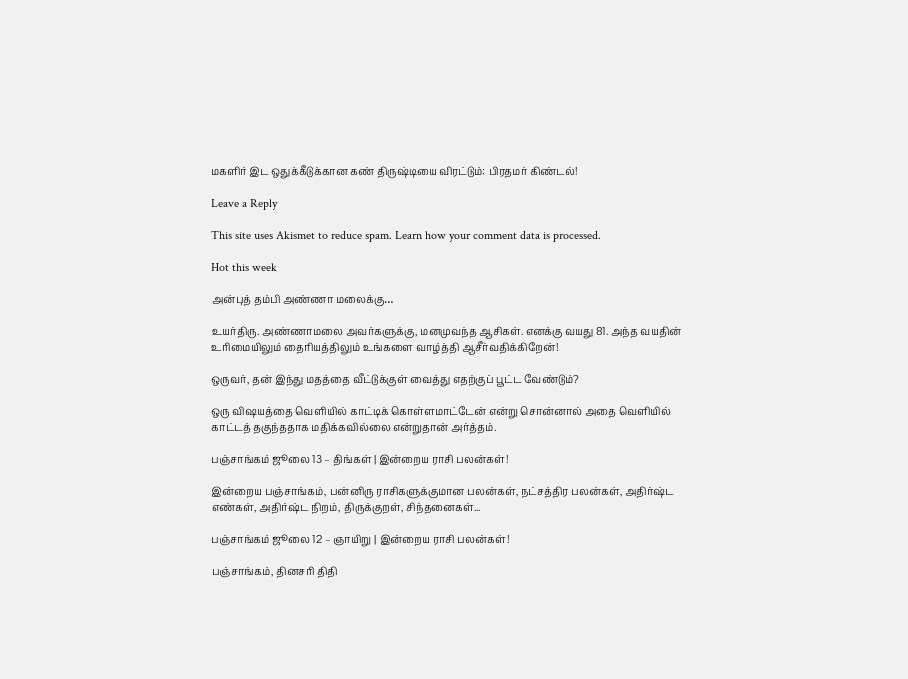மகளிர் இட ஒதுக்கீடுக்கான கண் திருஷ்டியை விரட்டும்: பிரதமர் கிண்டல்!

Leave a Reply

This site uses Akismet to reduce spam. Learn how your comment data is processed.

Hot this week

அன்புத் தம்பி அண்ணா மலைக்கு…

உயர்திரு. அண்ணாமலை அவர்களுக்கு, மனமுவந்த ஆசிகள். எனக்கு வயது 81. அந்த வயதின் உரிமையிலும் தைரியத்திலும் உங்களை வாழ்த்தி ஆசீர்வதிக்கிறேன்!

ஒருவர், தன் இந்து மதத்தை வீட்டுக்குள் வைத்து எதற்குப் பூட்ட வேண்டும்?

ஒரு விஷயத்தை வெளியில் காட்டிக் கொள்ளமாட்டேன் என்று சொன்னால் அதை வெளியில் காட்டத் தகுந்ததாக மதிக்கவில்லை என்றுதான் அர்த்தம்.

பஞ்சாங்கம் ஜூலை 13 – திங்கள் | இன்றைய ராசி பலன்கள்!

இன்றைய பஞ்சாங்கம், பன்னிரு ராசிகளுக்குமான பலன்கள், நட்சத்திர பலன்கள், அதிர்ஷ்ட எண்கள், அதிர்ஷ்ட நிறம், திருக்குறள், சிந்தனைகள்...

பஞ்சாங்கம் ஜூலை 12 – ஞாயிறு | இன்றைய ராசி பலன்கள்!

பஞ்சாங்கம், தினசரி திதி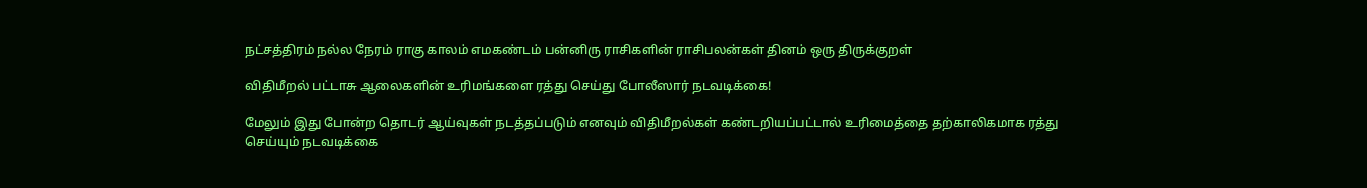நட்சத்திரம் நல்ல நேரம் ராகு காலம் எமகண்டம் பன்னிரு ராசிகளின் ராசிபலன்கள் தினம் ஒரு திருக்குறள்

விதிமீறல் பட்டாசு ஆலைகளின் உரிமங்களை ரத்து செய்து போலீஸார் நடவடிக்கை!

மேலும் இது போன்ற தொடர் ஆய்வுகள் நடத்தப்படும் எனவும் விதிமீறல்கள் கண்டறியப்பட்டால் உரிமைத்தை தற்காலிகமாக ரத்து செய்யும் நடவடிக்கை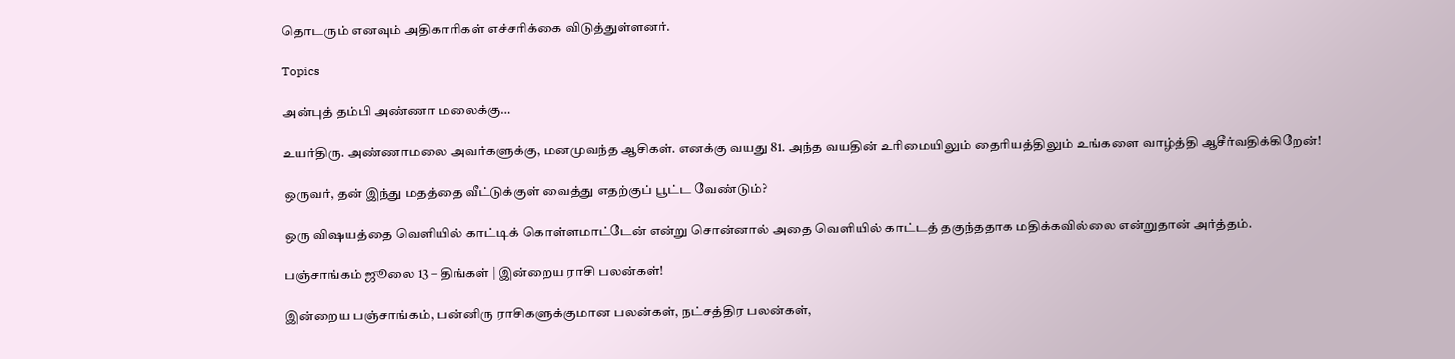தொடரும் எனவும் அதிகாரிகள் எச்சரிக்கை விடுத்துள்ளனர்.

Topics

அன்புத் தம்பி அண்ணா மலைக்கு…

உயர்திரு. அண்ணாமலை அவர்களுக்கு, மனமுவந்த ஆசிகள். எனக்கு வயது 81. அந்த வயதின் உரிமையிலும் தைரியத்திலும் உங்களை வாழ்த்தி ஆசீர்வதிக்கிறேன்!

ஒருவர், தன் இந்து மதத்தை வீட்டுக்குள் வைத்து எதற்குப் பூட்ட வேண்டும்?

ஒரு விஷயத்தை வெளியில் காட்டிக் கொள்ளமாட்டேன் என்று சொன்னால் அதை வெளியில் காட்டத் தகுந்ததாக மதிக்கவில்லை என்றுதான் அர்த்தம்.

பஞ்சாங்கம் ஜூலை 13 – திங்கள் | இன்றைய ராசி பலன்கள்!

இன்றைய பஞ்சாங்கம், பன்னிரு ராசிகளுக்குமான பலன்கள், நட்சத்திர பலன்கள்,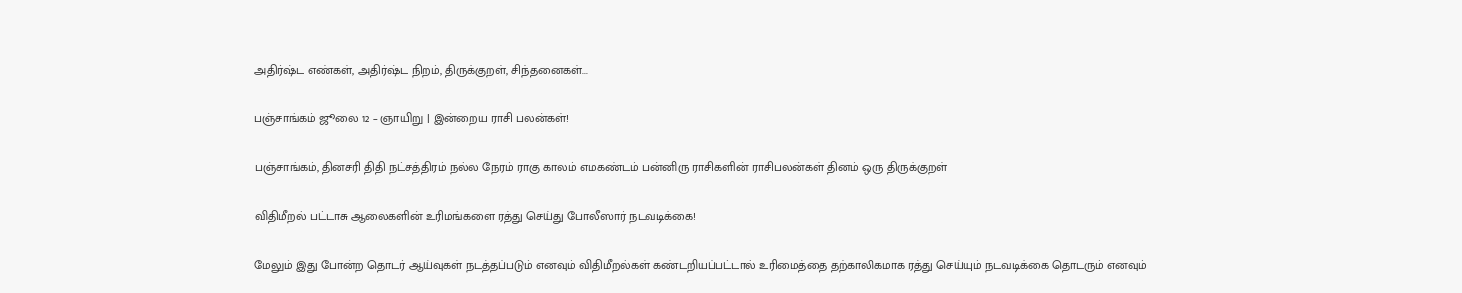அதிர்ஷ்ட எண்கள், அதிர்ஷ்ட நிறம், திருக்குறள், சிந்தனைகள்...

பஞ்சாங்கம் ஜூலை 12 – ஞாயிறு | இன்றைய ராசி பலன்கள்!

பஞ்சாங்கம், தினசரி திதி நட்சத்திரம் நல்ல நேரம் ராகு காலம் எமகண்டம் பன்னிரு ராசிகளின் ராசிபலன்கள் தினம் ஒரு திருக்குறள்

விதிமீறல் பட்டாசு ஆலைகளின் உரிமங்களை ரத்து செய்து போலீஸார் நடவடிக்கை!

மேலும் இது போன்ற தொடர் ஆய்வுகள் நடத்தப்படும் எனவும் விதிமீறல்கள் கண்டறியப்பட்டால் உரிமைத்தை தற்காலிகமாக ரத்து செய்யும் நடவடிக்கை தொடரும் எனவும்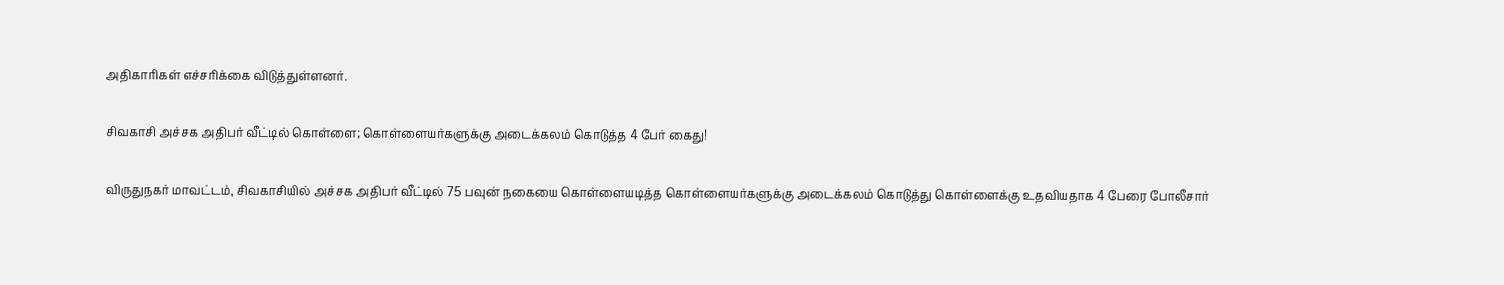அதிகாரிகள் எச்சரிக்கை விடுத்துள்ளனர்.

சிவகாசி அச்சக அதிபர் வீட்டில் கொள்ளை; கொள்ளையர்களுக்கு அடைக்கலம் கொடுத்த 4 பேர் கைது!

விருதுநகர் மாவட்டம், சிவகாசியில் அச்சக அதிபர் வீட்டில் 75 பவுன் நகையை கொள்ளையடித்த கொள்ளையர்களுக்கு அடைக்கலம் கொடுத்து கொள்ளைக்கு உதவியதாக 4 பேரை போலீசார்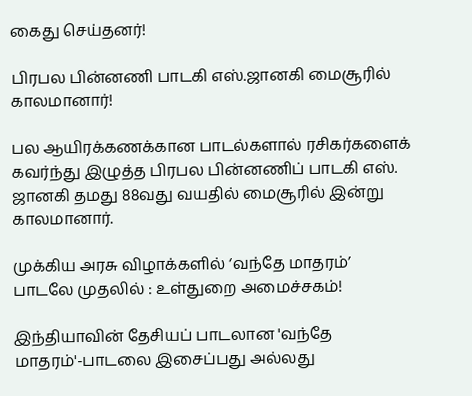கைது செய்தனர்!

பிரபல பின்னணி பாடகி எஸ்.ஜானகி மைசூரில் காலமானார்!

பல ஆயிரக்கணக்கான பாடல்களால் ரசிகர்களைக் கவர்ந்து இழுத்த பிரபல பின்னணிப் பாடகி எஸ். ஜானகி தமது 88வது வயதில் மைசூரில் இன்று காலமானார்.

முக்கிய அரசு விழாக்களில் ‘வந்தே மாதரம்’ பாடலே முதலில் : உள்துறை அமைச்சகம்!

இந்தியாவின் தேசியப் பாடலான 'வந்தே மாதரம்'-பாடலை இசைப்பது அல்லது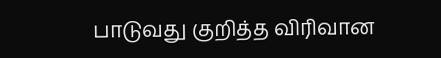பாடுவது குறித்த விரிவான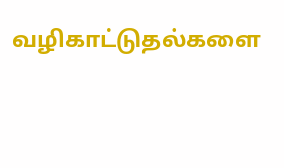வழிகாட்டுதல்களை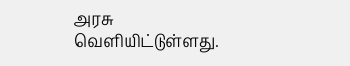அரசு வெளியிட்டுள்ளது.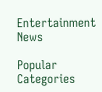Entertainment News

Popular Categories